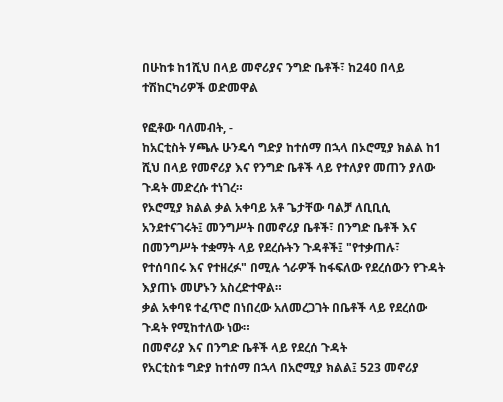በሁከቱ ከ1ሺህ በላይ መኖሪያና ንግድ ቤቶች፣ ከ240 በላይ ተሽከርካሪዎች ወድመዋል

የፎቶው ባለመብት, -
ከአርቲስት ሃጫሉ ሁንዴሳ ግድያ ከተሰማ በኋላ በኦሮሚያ ክልል ከ1 ሺህ በላይ የመኖሪያ እና የንግድ ቤቶች ላይ የተለያየ መጠን ያለው ጉዳት መድረሱ ተነገረ።
የኦሮሚያ ክልል ቃል አቀባይ አቶ ጌታቸው ባልቻ ለቢቢሲ አንደተናገሩት፤ መንግሥት በመኖሪያ ቤቶች፣ በንግድ ቤቶች እና በመንግሥት ተቋማት ላይ የደረሱትን ጉዳቶች፤ "የተቃጠሉ፣ የተሰባበሩ እና የተዘረፉ" በሚሉ ጎራዎች ከፋፍለው የደረሰውን የጉዳት እያጠኑ መሆኑን አስረድተዋል።
ቃል አቀባዩ ተፈጥሮ በነበረው አለመረጋገት በቤቶች ላይ የደረሰው ጉዳት የሚከተለው ነው።
በመኖሪያ እና በንግድ ቤቶች ላይ የደረሰ ጉዳት
የአርቲስቱ ግድያ ከተሰማ በኋላ በአሮሚያ ክልል፤ 523 መኖሪያ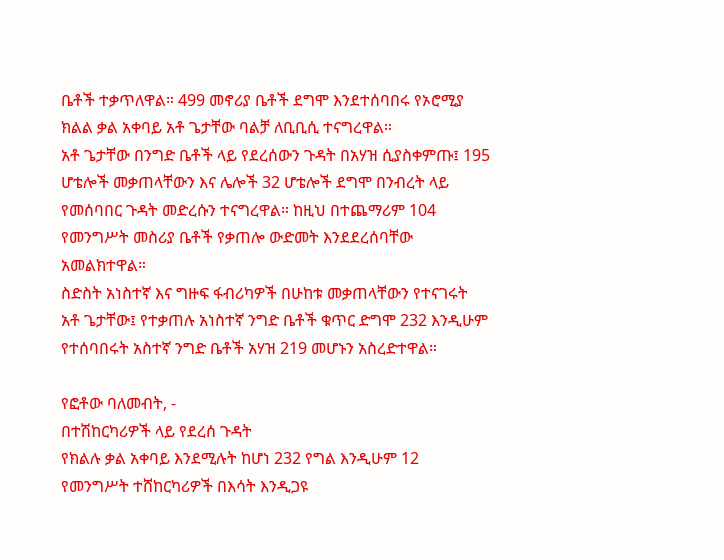ቤቶች ተቃጥለዋል። 499 መኖሪያ ቤቶች ደግሞ እንደተሰባበሩ የኦሮሚያ ክልል ቃል አቀባይ አቶ ጌታቸው ባልቻ ለቢቢሲ ተናግረዋል።
አቶ ጌታቸው በንግድ ቤቶች ላይ የደረሰውን ጉዳት በአሃዝ ሲያስቀምጡ፤ 195 ሆቴሎች መቃጠላቸውን እና ሌሎች 32 ሆቴሎች ደግሞ በንብረት ላይ የመሰባበር ጉዳት መድረሱን ተናግረዋል። ከዚህ በተጨማሪም 104 የመንግሥት መስሪያ ቤቶች የቃጠሎ ውድመት እንደደረሰባቸው አመልክተዋል።
ስድስት አነስተኛ እና ግዙፍ ፋብሪካዎች በሁከቱ መቃጠላቸውን የተናገሩት አቶ ጌታቸው፤ የተቃጠሉ አነስተኛ ንግድ ቤቶች ቁጥር ድግሞ 232 እንዲሁም የተሰባበሩት አስተኛ ንግድ ቤቶች አሃዝ 219 መሆኑን አስረድተዋል።

የፎቶው ባለመብት, -
በተሽከርካሪዎች ላይ የደረሰ ጉዳት
የክልሉ ቃል አቀባይ እንደሚሉት ከሆነ 232 የግል እንዲሁም 12 የመንግሥት ተሸከርካሪዎች በእሳት እንዲጋዩ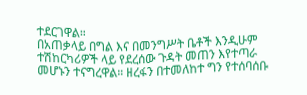ተደርገዋል።
በአጠቃላይ በግል እና በመንግሥት ቤቶች እንዲሁም ተሽከርካሪዎች ላይ የደረሰው ጉዳት መጠን እየተጣራ መሆኑን ተናግረዋል። ዘረፋን በተመለከተ ግን የተሰባሰቡ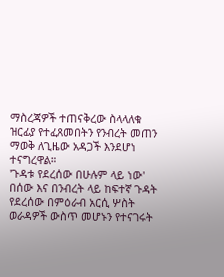ማስረጃዎች ተጠናቅረው ስላላለቁ ዝርፊያ የተፈጸመበትን የንብረት መጠን ማወቅ ለጊዜው አዳጋች እንደሆነ ተናግረዋል።
'ጉዳቱ የደረሰው በሁሉም ላይ ነው'
በሰው እና በንብረት ላይ ከፍተኛ ጉዳት የደረሰው በምዕራብ አርሲ ሦስት ወራዳዎች ውስጥ መሆኑን የተናገሩት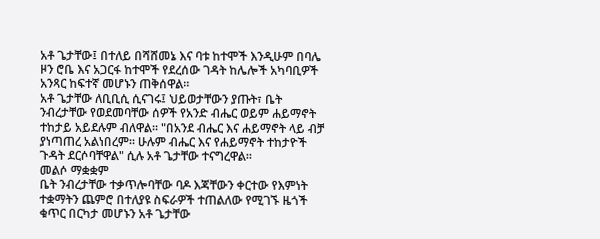አቶ ጌታቸው፤ በተለይ በሻሸመኔ እና ባቱ ከተሞች እንዲሁም በባሌ ዞን ሮቤ እና አጋርፋ ከተሞች የደረሰው ገዳት ከሌሎች አካባቢዎች አንጻር ከፍተኛ መሆኑን ጠቅሰዋል።
አቶ ጌታቸው ለቢቢሲ ሲናገሩ፤ ህይወታቸውን ያጡት፣ ቤት ንብረታቸው የወደመባቸው ሰዎች የአንድ ብሔር ወይም ሐይማኖት ተከታይ አይደሉም ብለዋል። "በአንደ ብሔር እና ሐይማኖት ላይ ብቻ ያነጣጠረ አልነበረም። ሁሉም ብሔር እና የሐይማኖት ተከታዮች ጉዳት ደርሶባቸዋል" ሲሉ አቶ ጌታቸው ተናግረዋል።
መልሶ ማቋቋም
ቤት ንብረታቸው ተቃጥሎባቸው ባዶ እጃቸውን ቀርተው የእምነት ተቋማትን ጨምሮ በተለያዩ ስፍራዎች ተጠልለው የሚገኙ ዜጎች ቁጥር በርካታ መሆኑን አቶ ጌታቸው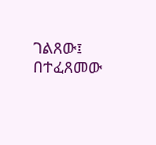ገልጸው፤ በተፈጸመው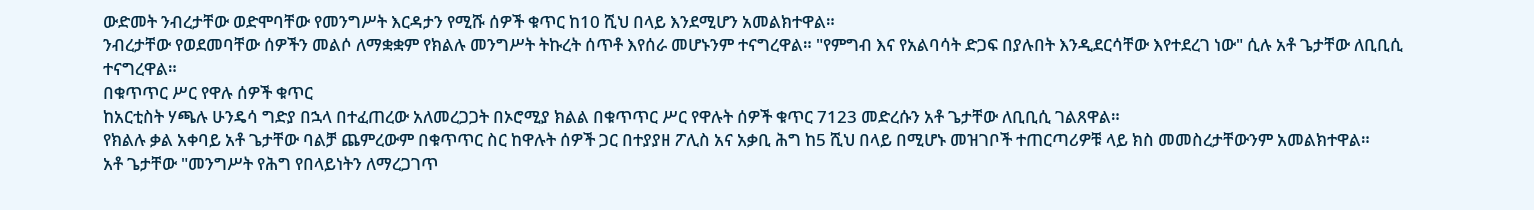ውድመት ንብረታቸው ወድሞባቸው የመንግሥት እርዳታን የሚሹ ሰዎች ቁጥር ከ10 ሺህ በላይ እንደሚሆን አመልክተዋል።
ንብረታቸው የወደመባቸው ሰዎችን መልሶ ለማቋቋም የክልሉ መንግሥት ትኩረት ሰጥቶ እየሰራ መሆኑንም ተናግረዋል። "የምግብ እና የአልባሳት ድጋፍ በያሉበት እንዲደርሳቸው እየተደረገ ነው" ሲሉ አቶ ጌታቸው ለቢቢሲ ተናግረዋል።
በቁጥጥር ሥር የዋሉ ሰዎች ቁጥር
ከአርቲስት ሃጫሉ ሁንዴሳ ግድያ በኋላ በተፈጠረው አለመረጋጋት በኦሮሚያ ክልል በቁጥጥር ሥር የዋሉት ሰዎች ቁጥር 7123 መድረሱን አቶ ጌታቸው ለቢቢሲ ገልጸዋል።
የክልሉ ቃል አቀባይ አቶ ጌታቸው ባልቻ ጨምረውም በቁጥጥር ስር ከዋሉት ሰዎች ጋር በተያያዘ ፖሊስ አና አቃቢ ሕግ ከ5 ሺህ በላይ በሚሆኑ መዝገቦች ተጠርጣሪዎቹ ላይ ክስ መመስረታቸውንም አመልክተዋል።
አቶ ጌታቸው "መንግሥት የሕግ የበላይነትን ለማረጋገጥ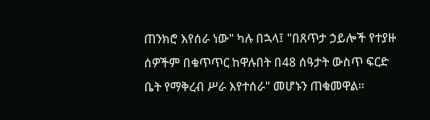ጠንክሮ እየሰራ ነው" ካሉ በኋላ፤ "በጸጥታ ኃይሎች የተያዙ ሰዎችም በቁጥጥር ከዋሉበት በ48 ሰዓታት ውስጥ ፍርድ ቤት የማቅረብ ሥራ እየተሰራ" መሆኑን ጠቁመዋል።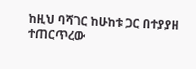ከዚህ ባሻገር ከሁከቱ ጋር በተያያዘ ተጠርጥረው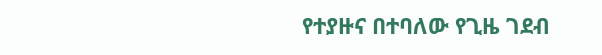የተያዙና በተባለው የጊዜ ገደብ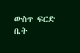ውስጥ ፍርድ ቤት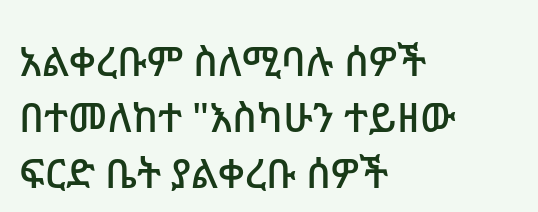አልቀረቡም ስለሚባሉ ሰዎች በተመለከተ "እስካሁን ተይዘው ፍርድ ቤት ያልቀረቡ ሰዎች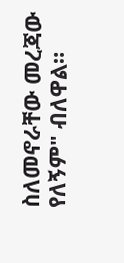ስለመኖራቸው መረጃው የለኝም" ብለዋል።